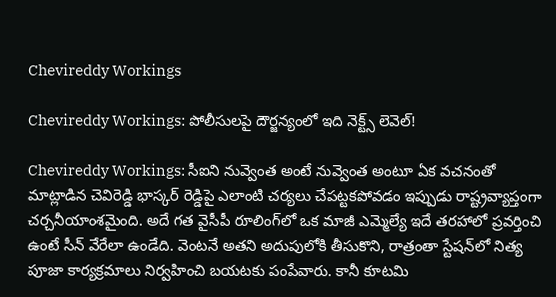Chevireddy Workings

Chevireddy Workings: పోలీసులపై దౌర్జన్యంలో ఇది నెక్ట్స్‌ లెవెల్‌!

Chevireddy Workings: సీఐని నువ్వెంత అంటే నువ్వెంత అంటూ ఏక వచనంతో మాట్లాడిన చెవిరెడ్డి భాస్కర్ రెడ్డిపై ఎలాంటి చర్యలు చేపట్టకపోవడం ఇప్పుడు రాష్ట్రవ్యాప్తంగా చర్చనీయాంశమైంది. అదే గత వైసీపీ రూలింగ్‌లో ఒక మాజీ ఎమ్మెల్యే ఇదే తరహాలో ప్రవర్తించి ఉంటే సీన్‌ వేరేలా ఉండేది. వెంటనే అతని అదుపులోకి తీసుకొని, రాత్రంతా స్టేషన్‌లో నిత్య పూజా కార్యక్రమాలు నిర్వహించి బయటకు పంపేవారు. కానీ కూటమి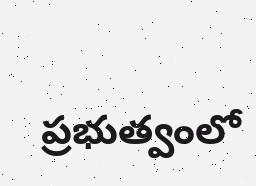ప్రభుత్వంలో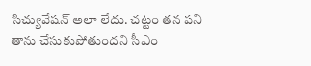సిచ్యువేషన్‌ అలా లేదు. చట్టం తన పని తాను చేసుకుపోతుందని సీఎం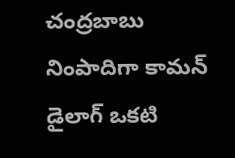చంద్రబాబు నింపాదిగా కామన్‌ డైలాగ్‌ ఒకటి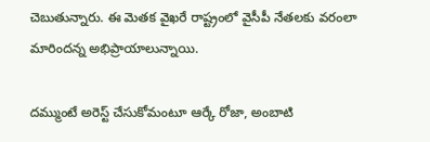చెబుతున్నారు. ఈ మెతక వైఖరే రాష్ట్రంలో వైసీపీ నేతలకు వరంలా మారిందన్న అభిప్రాయాలున్నాయి.

దమ్ముంటే అరెస్ట్ చేసుకోమంటూ ఆర్కే రోజా, అంబాటి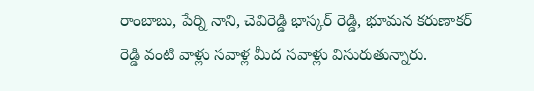రాంబాబు, పేర్ని నాని, చెవిరెడ్డి భాస్కర్ రెడ్డి, భూమన కరుణాకర్ రెడ్డి వంటి వాళ్లు సవాళ్ల మీద సవాళ్లు విసురుతున్నారు.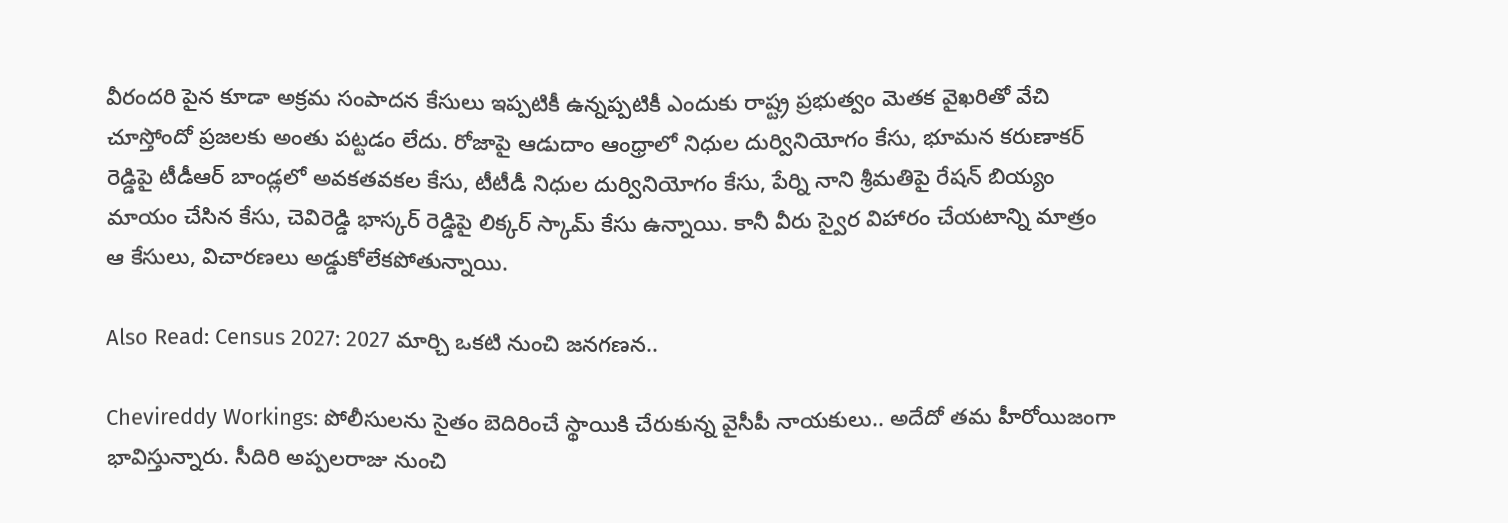వీరందరి పైన కూడా అక్రమ సంపాదన కేసులు ఇప్పటికీ ఉన్నప్పటికీ ఎందుకు రాష్ట్ర ప్రభుత్వం మెతక వైఖరితో వేచి చూస్తోందో ప్రజలకు అంతు పట్టడం లేదు. రోజాపై ఆడుదాం ఆంధ్రాలో నిధుల దుర్వినియోగం కేసు, భూమన కరుణాకర్ రెడ్డిపై టీడీఆర్ బాండ్లలో అవకతవకల కేసు, టీటీడీ నిధుల దుర్వినియోగం కేసు, పేర్ని నాని శ్రీమతిపై రేషన్‌ బియ్యం మాయం చేసిన కేసు, చెవిరెడ్డి భాస్కర్ రెడ్డిపై లిక్కర్‌ స్కామ్‌ కేసు ఉన్నాయి. కానీ వీరు స్వైర విహారం చేయటాన్ని మాత్రం ఆ కేసులు, విచారణలు అడ్డుకోలేకపోతున్నాయి.

Also Read: Census 2027: 2027 మార్చి ఒకటి నుంచి జనగణన..

Chevireddy Workings: పోలీసులను సైతం బెదిరించే స్థాయికి చేరుకున్న వైసీపీ నాయకులు.. అదేదో తమ హీరోయిజంగా భావిస్తున్నారు. సీదిరి అప్పలరాజు నుంచి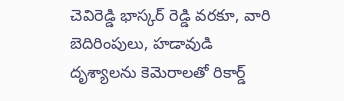చెవిరెడ్డి భాస్కర్ రెడ్డి వరకూ, వారి బెదిరింపులు, హడావుడి దృశ్యాలను కెమెరాలతో రికార్డ్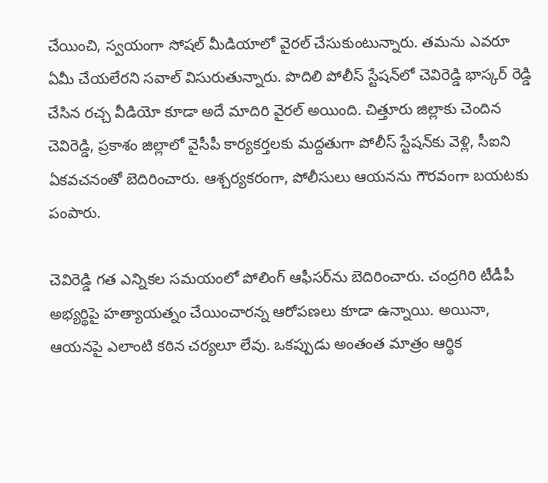చేయించి, స్వయంగా సోషల్ మీడియాలో వైరల్ చేసుకుంటున్నారు. తమను ఎవరూ ఏమీ చేయలేరని సవాల్ విసురుతున్నారు. పొదిలి పోలీస్ స్టేషన్‌లో చెవిరెడ్డి భాస్కర్ రెడ్డి చేసిన రచ్చ వీడియో కూడా అదే మాదిరి వైరల్‌ అయింది. చిత్తూరు జిల్లాకు చెందిన చెవిరెడ్డి, ప్రకాశం జిల్లాలో వైసీపీ కార్యకర్తలకు మద్దతుగా పోలీస్ స్టేషన్‌కు వెళ్లి, సీఐని ఏకవచనంతో బెదిరించారు. ఆశ్చర్యకరంగా, పోలీసులు ఆయనను గౌరవంగా బయటకు పంపారు.

చెవిరెడ్డి గత ఎన్నికల సమయంలో పోలింగ్ ఆఫీసర్‌ను బెదిరించారు. చంద్రగిరి టీడీపీ అభ్యర్థిపై హత్యాయత్నం చేయించారన్న ఆరోపణలు కూడా ఉన్నాయి. అయినా, ఆయనపై ఎలాంటి కఠిన చర్యలూ లేవు. ఒకప్పుడు అంతంత మాత్రం ఆర్థిక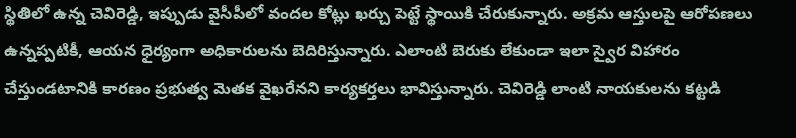స్థితిలో ఉన్న చెవిరెడ్డి, ఇప్పుడు వైసీపీలో వందల కోట్లు ఖర్చు పెట్టే స్థాయికి చేరుకున్నారు. అక్రమ ఆస్తులపై ఆరోపణలు ఉన్నప్పటికీ, ఆయన ధైర్యంగా అధికారులను బెదిరిస్తున్నారు. ఎలాంటి బెరుకు లేకుండా ఇలా స్వైర విహారం చేస్తుండటానికి కారణం ప్రభుత్వ మెతక వైఖరేనని కార్యకర్తలు భావిస్తున్నారు. చెవిరెడ్డి లాంటి నాయకులను కట్టడి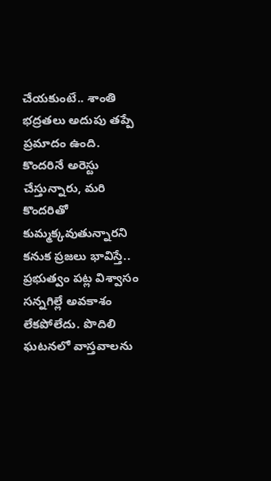చేయకుంటే.. శాంతి భద్రతలు అదుపు తప్పే ప్రమాదం ఉంది. కొందరినే అరెస్టు చేస్తున్నారు, మరి కొందరితో కుమ్మక్కవుతున్నారని కనుక ప్రజలు భావిస్తే.. ప్రభుత్వం పట్ల విశ్వాసం సన్నగిల్లే అవకాశం లేకపోలేదు. పొదిలి ఘటనలో వాస్తవాలను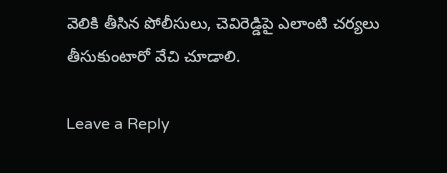వెలికి తీసిన పోలీసులు, చెవిరెడ్డిపై ఎలాంటి చర్యలు తీసుకుంటారో వేచి చూడాలి.

Leave a Reply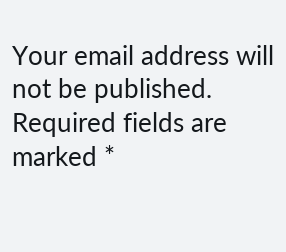Your email address will not be published. Required fields are marked *